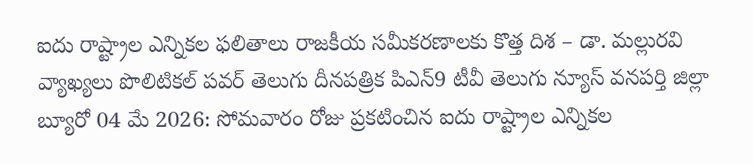ఐదు రాష్ట్రాల ఎన్నికల ఫలితాలు రాజకీయ సమీకరణాలకు కొత్త దిశ – డా. మల్లురవి వ్యాఖ్యలు పొలిటికల్ పవర్ తెలుగు దీనపత్రిక పిఎన్9 టీవీ తెలుగు న్యూస్ వనపర్తి జిల్లా బ్యూరో 04 మే 2026: సోమవారం రోజు ప్రకటించిన ఐదు రాష్ట్రాల ఎన్నికల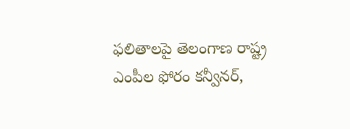ఫలితాలపై తెలంగాణ రాష్ట్ర ఎంపీల ఫోరం కన్వీనర్,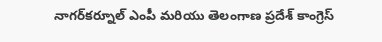నాగర్‌కర్నూల్ ఎంపీ మరియు తెలంగాణ ప్రదేశ్ కాంగ్రెస్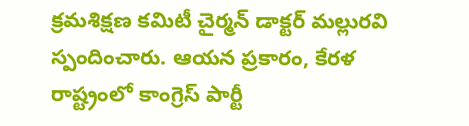క్రమశిక్షణ కమిటీ చైర్మన్ డాక్టర్ మల్లురవి స్పందించారు. ఆయన ప్రకారం, కేరళ రాష్ట్రంలో కాంగ్రెస్ పార్టీ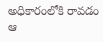అధికారంలోకి రావడం ఆ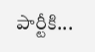పార్టీకి...